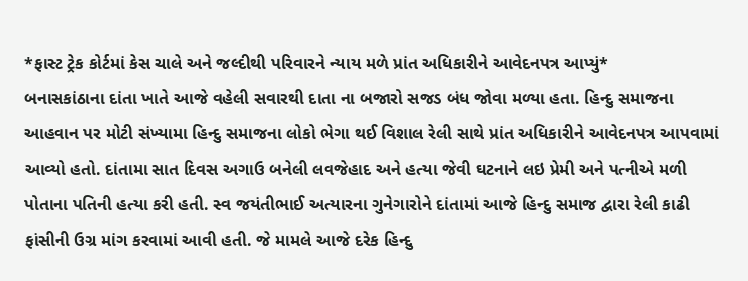*ફાસ્ટ ટ્રેક કોર્ટમાં કેસ ચાલે અને જલ્દીથી પરિવારને ન્યાય મળે પ્રાંત અધિકારીને આવેદનપત્ર આપ્યું*
બનાસકાંઠાના દાંતા ખાતે આજે વહેલી સવારથી દાતા ના બજારો સજડ બંધ જોવા મળ્યા હતા. હિન્દુ સમાજના આહવાન પર મોટી સંખ્યામા હિન્દુ સમાજના લોકો ભેગા થઈ વિશાલ રેલી સાથે પ્રાંત અધિકારીને આવેદનપત્ર આપવામાં આવ્યો હતો. દાંતામા સાત દિવસ અગાઉ બનેલી લવજેહાદ અને હત્યા જેવી ઘટનાને લઇ પ્રેમી અને પત્નીએ મળી પોતાના પતિની હત્યા કરી હતી. સ્વ જયંતીભાઈ અત્યારના ગુનેગારોને દાંતામાં આજે હિન્દુ સમાજ દ્વારા રેલી કાઢી ફાંસીની ઉગ્ર માંગ કરવામાં આવી હતી. જે મામલે આજે દરેક હિન્દુ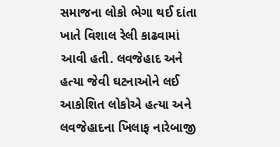સમાજના લોકો ભેગા થઈ દાંતા ખાતે વિશાલ રેલી કાઢવામાં આવી હતી. લવજેહાદ અને હત્યા જેવી ઘટનાઓને લઈ આકોશિત લોકોએ હત્યા અને લવજેહાદના ખિલાફ નારેબાજી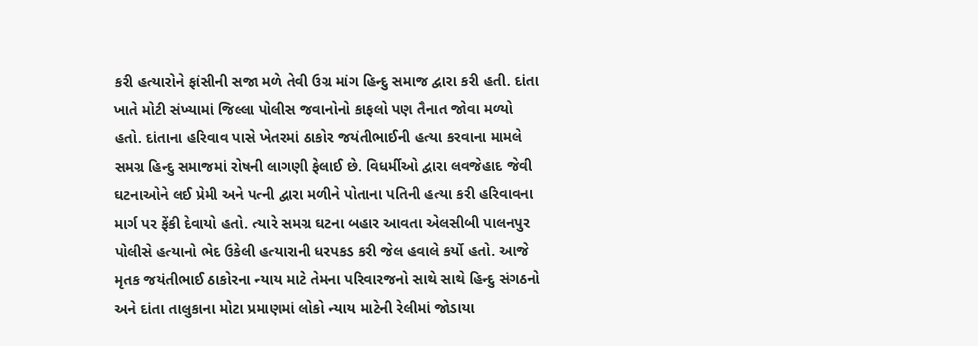કરી હત્યારોને ફાંસીની સજા મળે તેવી ઉગ્ર માંગ હિન્દુ સમાજ દ્વારા કરી હતી. દાંતા ખાતે મોટી સંખ્યામાં જિલ્લા પોલીસ જવાનોનો કાફલો પણ તૈનાત જોવા મળ્યો હતો. દાંતાના હરિવાવ પાસે ખેતરમાં ઠાકોર જયંતીભાઈની હત્યા કરવાના મામલે સમગ્ર હિન્દુ સમાજમાં રોષની લાગણી ફેલાઈ છે. વિધર્મીઓ દ્વારા લવજેહાદ જેવી ઘટનાઓને લઈ પ્રેમી અને પત્ની દ્વારા મળીને પોતાના પતિની હત્યા કરી હરિવાવના માર્ગ પર ફેંકી દેવાયો હતો. ત્યારે સમગ્ર ઘટના બહાર આવતા એલસીબી પાલનપુર પોલીસે હત્યાનો ભેદ ઉકેલી હત્યારાની ધરપકડ કરી જેલ હવાલે કર્યો હતો. આજે મૃતક જયંતીભાઈ ઠાકોરના ન્યાય માટે તેમના પરિવારજનો સાથે સાથે હિન્દુ સંગઠનો અને દાંતા તાલુકાના મોટા પ્રમાણમાં લોકો ન્યાય માટેની રેલીમાં જોડાયા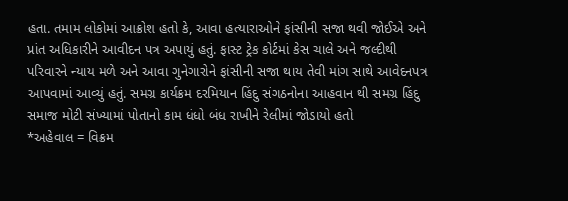હતા. તમામ લોકોમાં આક્રોશ હતો કે, આવા હત્યારાઓને ફાંસીની સજા થવી જોઈએ અને પ્રાંત અધિકારીને આવીદન પત્ર અપાયું હતું. ફાસ્ટ ટ્રેક કોર્ટમાં કેસ ચાલે અને જલ્દીથી પરિવારને ન્યાય મળે અને આવા ગુનેગારોને ફાંસીની સજા થાય તેવી માંગ સાથે આવેદનપત્ર આપવામાં આવ્યું હતું. સમગ્ર કાર્યક્રમ દરમિયાન હિંદુ સંગઠનોના આહવાન થી સમગ્ર હિંદુ સમાજ મોટી સંખ્યામાં પોતાનો કામ ધંધો બંધ રાખીને રેલીમાં જોડાયો હતો
*અહેવાલ = વિક્રમ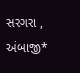સરગરા , અંબાજી*